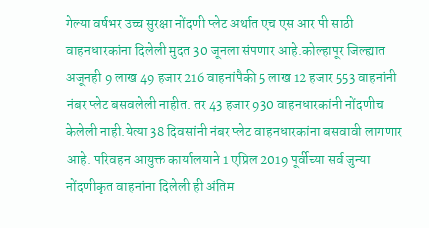गेल्या वर्षभर उच्च सुरक्षा नोंदणी प्लेट अर्थात एच एस आर पी साठी वाहनधारकांना दिलेली मुदत 30 जूनला संपणार आहे.कोल्हापूर जिल्ह्यात अजूनही 9 लाख 49 हजार 216 वाहनांपैकी 5 लाख 12 हजार 553 वाहनांनी नंबर प्लेट बसवलेली नाहीत. तर 43 हजार 930 वाहनधारकांनी नोंदणीच केलेली नाही.येत्या 38 दिवसांनी नंबर प्लेट वाहनधारकांना बसवावी लागणार आहे. परिवहन आयुक्त कार्यालयाने 1 एप्रिल 2019 पूर्वीच्या सर्व जुन्या नोंदणीकृत वाहनांना दिलेली ही अंतिम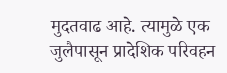मुदतवाढ आहे. त्यामुळे एक जुलैपासून प्रादेशिक परिवहन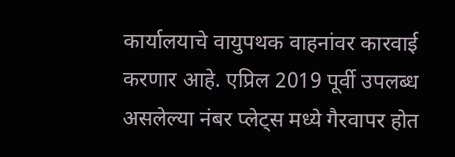कार्यालयाचे वायुपथक वाहनांवर कारवाई करणार आहे. एप्रिल 2019 पूर्वी उपलब्ध असलेल्या नंबर प्लेट्स मध्ये गैरवापर होत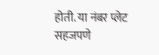होती. या नंबर प्लेट सहजपणे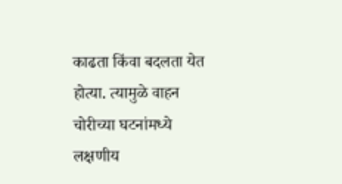काढता किंवा बदलता येत होत्या. त्यामुळे वाहन चोरीच्या घटनांमध्ये लक्षणीय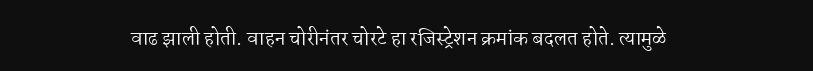वाढ झाली होती. वाहन चोरीनंतर चोरटे हा रजिस्ट्रेशन क्रमांक बदलत होते. त्यामुळे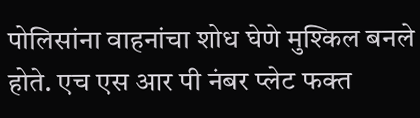पोलिसांना वाहनांचा शोध घेणे मुश्किल बनले होते. एच एस आर पी नंबर प्लेट फक्त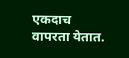एकदाच वापरता येतात.